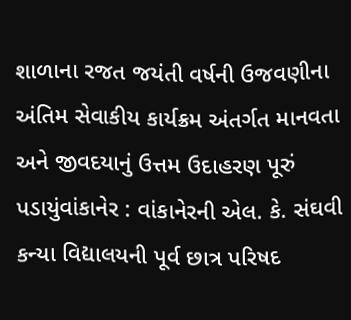શાળાના રજત જયંતી વર્ષની ઉજવણીના અંતિમ સેવાકીય કાર્યક્રમ અંતર્ગત માનવતા અને જીવદયાનું ઉત્તમ ઉદાહરણ પૂરું પડાયુંવાંકાનેર : વાંકાનેરની એલ. કે. સંઘવી કન્યા વિદ્યાલયની પૂર્વ છાત્ર પરિષદ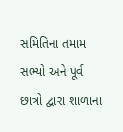સમિતિના તમામ સભ્યો અને પૂર્વ છાત્રો દ્વારા શાળાના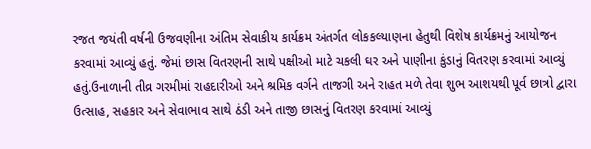રજત જયંતી વર્ષની ઉજવણીના અંતિમ સેવાકીય કાર્યક્રમ અંતર્ગત લોકકલ્યાણના હેતુથી વિશેષ કાર્યક્રમનું આયોજન કરવામાં આવ્યું હતું. જેમાં છાસ વિતરણની સાથે પક્ષીઓ માટે ચકલી ઘર અને પાણીના કુંડાનું વિતરણ કરવામાં આવ્યું હતું.ઉનાળાની તીવ્ર ગરમીમાં રાહદારીઓ અને શ્રમિક વર્ગને તાજગી અને રાહત મળે તેવા શુભ આશયથી પૂર્વ છાત્રો દ્વારા ઉત્સાહ, સહકાર અને સેવાભાવ સાથે ઠંડી અને તાજી છાસનું વિતરણ કરવામાં આવ્યું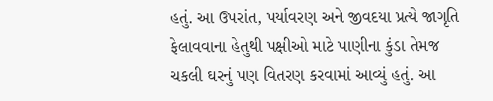હતું. આ ઉપરાંત, પર્યાવરણ અને જીવદયા પ્રત્યે જાગૃતિ ફેલાવવાના હેતુથી પક્ષીઓ માટે પાણીના કુંડા તેમજ ચકલી ઘરનું પણ વિતરણ કરવામાં આવ્યું હતું. આ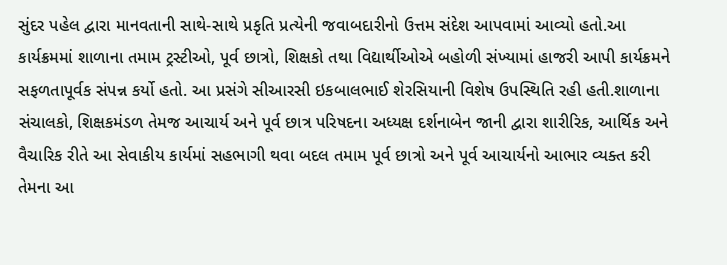સુંદર પહેલ દ્વારા માનવતાની સાથે-સાથે પ્રકૃતિ પ્રત્યેની જવાબદારીનો ઉત્તમ સંદેશ આપવામાં આવ્યો હતો.આ કાર્યક્રમમાં શાળાના તમામ ટ્રસ્ટીઓ, પૂર્વ છાત્રો, શિક્ષકો તથા વિદ્યાર્થીઓએ બહોળી સંખ્યામાં હાજરી આપી કાર્યક્રમને સફળતાપૂર્વક સંપન્ન કર્યો હતો. આ પ્રસંગે સીઆરસી ઇકબાલભાઈ શેરસિયાની વિશેષ ઉપસ્થિતિ રહી હતી.શાળાના સંચાલકો, શિક્ષકમંડળ તેમજ આચાર્ય અને પૂર્વ છાત્ર પરિષદના અધ્યક્ષ દર્શનાબેન જાની દ્વારા શારીરિક, આર્થિક અને વૈચારિક રીતે આ સેવાકીય કાર્યમાં સહભાગી થવા બદલ તમામ પૂર્વ છાત્રો અને પૂર્વ આચાર્યનો આભાર વ્યક્ત કરી તેમના આ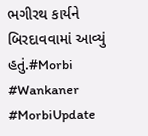ભગીરથ કાર્યને બિરદાવવામાં આવ્યું હતું.#Morbi #Wankaner #MorbiUpdate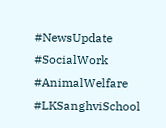#NewsUpdate #SocialWork #AnimalWelfare #LKSanghviSchool